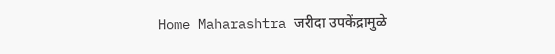Home Maharashtra जरीदा उपकेंद्रामुळे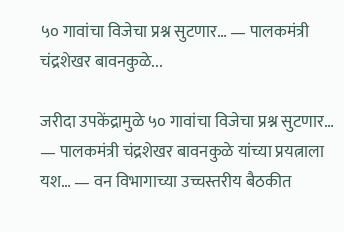५० गावांचा विजेचा प्रश्न सुटणार… — पालकमंत्री चंद्रशेखर बावनकुळे...

जरीदा उपकेंद्रामुळे ५० गावांचा विजेचा प्रश्न सुटणार… — पालकमंत्री चंद्रशेखर बावनकुळे यांच्या प्रयत्नाला यश… — वन विभागाच्या उच्चस्तरीय बैठकीत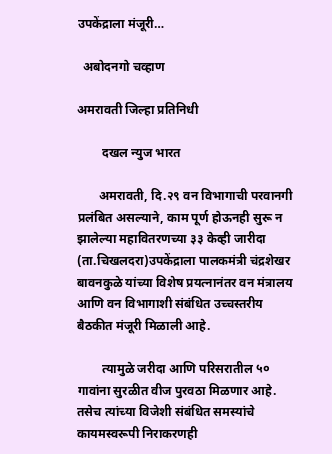उपकेंद्राला मंजूरी…

  अबोदनगो चव्हाण

अमरावती जिल्हा प्रतिनिधी

        दखल न्युज भारत

       अमरावती, दि.२९ वन विभागाची परवानगी प्रलंबित असल्याने, काम पूर्ण होऊनही सुरू न झालेल्या महावितरणच्या ३३ केव्ही जारीदा (ता.चिखलदरा)उपकेंद्राला पालकमंत्री चंद्रशेखर बावनकुळे यांच्या विशेष प्रयत्नानंतर वन मंत्रालय आणि वन विभागाशी संबंधित उच्चस्तरीय बैठकीत मंजूरी मिळाली आहे.

        त्यामुळे जरीदा आणि परिसरातील ५० गावांना सुरळीत वीज पुरवठा मिळणार आहे. तसेच त्यांच्या विजेशी संबंधित समस्यांचे कायमस्वरूपी निराकरणही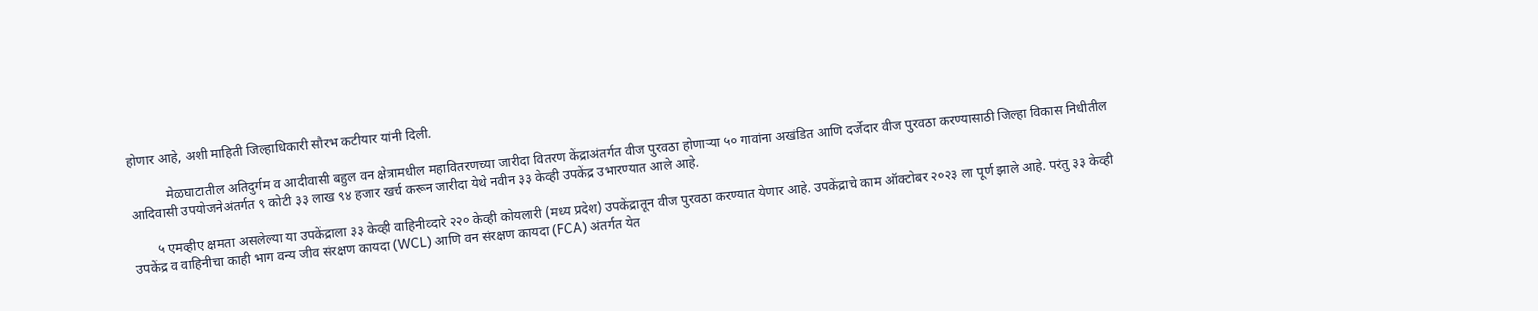होणार आहे, अशी माहिती जिल्हाधिकारी सौरभ कटीयार यांनी दिली.

           मेळघाटातील अतिदुर्गम व आदीवासी बहुल वन क्षेत्रामधील महावितरणच्या जारीदा वितरण केंद्राअंतर्गत वीज पुरवठा होणाऱ्या ५० गावांना अखंडित आणि दर्जेदार वीज पुरवठा करण्यासाठी जिल्हा विकास निधीतील आदिवासी उपयोजनेअंतर्गत ९ कोटी ३३ लाख ९४ हजार खर्च करून जारीदा येथे नवीन ३३ केव्ही उपकेंद्र उभारण्यात आले आहे.

       ५ एमव्हीए क्षमता असलेल्या या उपकेंद्राला ३३ केव्ही वाहिनीव्दारे २२० केव्ही कोयलारी (मध्य प्रदेश) उपकेंद्रातून वीज पुरवठा करण्यात येणार आहे. उपकेंद्राचे काम ऑक्टोबर २०२३ ला पूर्ण झाले आहे. परंतु ३३ केव्ही उपकेंद्र व वाहिनीचा काही भाग वन्य जीव संरक्षण कायदा (WCL) आणि वन संरक्षण कायदा (FCA) अंतर्गत येत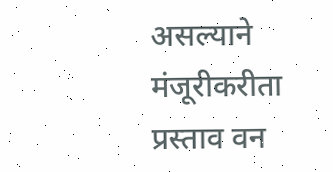असल्याने मंजूरीकरीता प्रस्ताव वन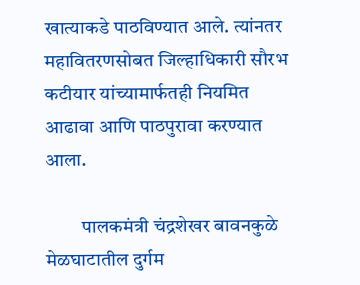खात्याकडे पाठविण्यात आले. त्यांनतर महावितरणसोबत जिल्हाधिकारी सौरभ कटीयार यांच्यामार्फतही नियमित आढावा आणि पाठपुरावा करण्यात आला.

         पालकमंत्री चंद्रशेखर बावनकुळे मेळघाटातील दुर्गम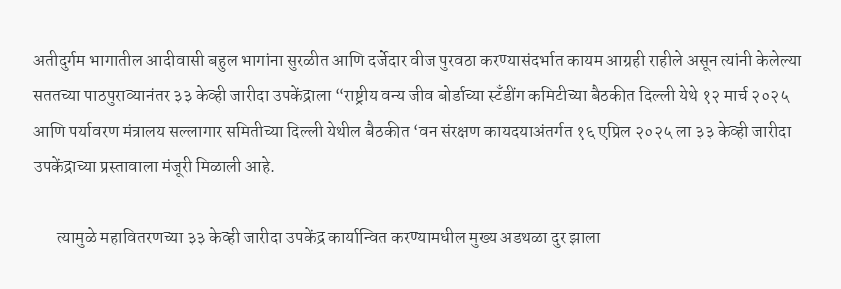अतीदुर्गम भागातील आदीवासी बहुल भागांना सुरळीत आणि दर्जेदार वीज पुरवठा करण्यासंदर्भात कायम आग्रही राहीले असून त्यांनी केलेल्या सततच्या पाठपुराव्यानंतर ३३ केव्ही जारीदा उपकेंद्राला “राष्ट्रीय वन्य जीव बोर्डाच्या स्टँडींग कमिटीच्या बैठकीत दिल्ली येथे १२ मार्च २०२५ आणि पर्यावरण मंत्रालय सल्लागार समितीच्या दिल्ली येथील बैठकीत ‘वन संरक्षण कायदयाअंतर्गत १६ एप्रिल २०२५ ला ३३ केव्ही जारीदा उपकेंद्राच्या प्रस्तावाला मंजूरी मिळाली आहे.

       त्यामुळे महावितरणच्या ३३ केव्ही जारीदा उपकेंद्र कार्यान्वित करण्यामधील मुख्य अडथळा दुर झाला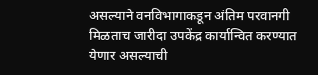असल्याने वनविभागाकडून अंतिम परवानगी मिळताच जारीदा उपकेंद्र कार्यान्वित करण्यात येणार असल्याची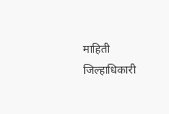माहिती जिल्हाधिकारी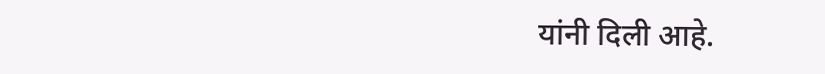यांनी दिली आहे.